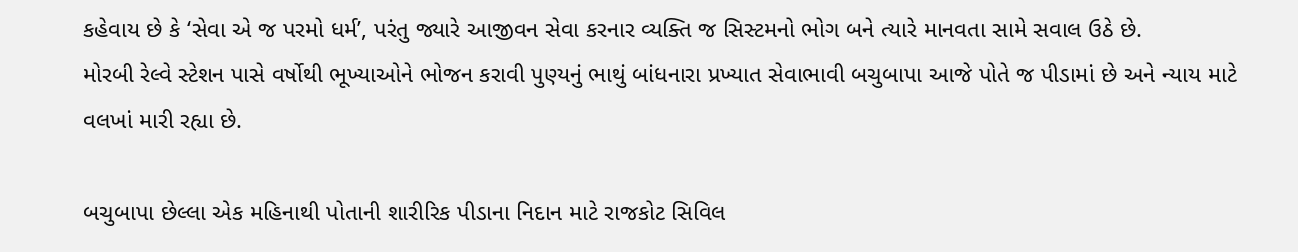કહેવાય છે કે ‘સેવા એ જ પરમો ધર્મ’, પરંતુ જ્યારે આજીવન સેવા કરનાર વ્યક્તિ જ સિસ્ટમનો ભોગ બને ત્યારે માનવતા સામે સવાલ ઉઠે છે.
મોરબી રેલ્વે સ્ટેશન પાસે વર્ષોથી ભૂખ્યાઓને ભોજન કરાવી પુણ્યનું ભાથું બાંધનારા પ્રખ્યાત સેવાભાવી બચુબાપા આજે પોતે જ પીડામાં છે અને ન્યાય માટે વલખાં મારી રહ્યા છે.

બચુબાપા છેલ્લા એક મહિનાથી પોતાની શારીરિક પીડાના નિદાન માટે રાજકોટ સિવિલ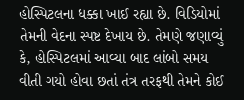હોસ્પિટલના ધક્કા ખાઈ રહ્યા છે. વિડિયોમાં તેમની વેદના સ્પષ્ટ દેખાય છે. તેમણે જણાવ્યું કે, હોસ્પિટલમાં આવ્યા બાદ લાંબો સમય વીતી ગયો હોવા છતાં તંત્ર તરફથી તેમને કોઈ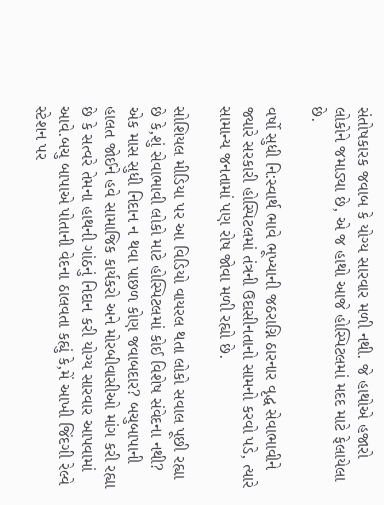સંતોષકારક જવાબ કે યોગ્ય સારવાર મળી નથી. જે હાથોએ હજારો લોકોને જમાડ્યા છે, એ જ હાથો આજે હોસ્પિટલમાં મદદ માટે ફેલાયેલા છે.

વર્ષો સુધી નિ:સ્વાર્થ ભાવે ભૂખ્યાની જઠરાગ્નિ ઠારનાર વૃદ્ધ સેવાભાવીને જ્યારે સરકારી હોસ્પિટલમાં તંત્રની ઉદાસીનતાનો સામનો કરવો પડે, ત્યારે સામાન્ય જનતામાં પણ રોષ જોવા મળી રહ્યો છે.

સોશિયલ મીડિયા પર આ વિડિયો વાયરલ થતા લોકો સવાલ પૂછી રહ્યા છે કે,શું સેવાભાવી લોકો માટે હોસ્પિટલમાં કોઈ વિશેષ સંવેદના નથી? એક માસ સુધી નિદાન ન થવા પાછળ કોણ જવાબદાર? બચુબાપાની હાલત જોઈને હવે સામાજિક કાર્યકરો અને મોરબીવાસીઓ માંગ કરી રહ્યા છે કે સત્વરે તેમના હાથની ગાંઠનું નિદાન કરી યોગ્ય સારવાર આપવામાં આવે.બચુ બાપાએ પોતાની વેદના ઠાલવતા કહ્યું કે,મેં આખી જિંદગી રેલ્વે સ્ટેશન પર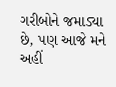ગરીબોને જમાડ્યા છે, પણ આજે મને અહીં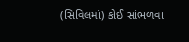(સિવિલમાં) કોઈ સાંભળવા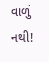વાળું નથી!